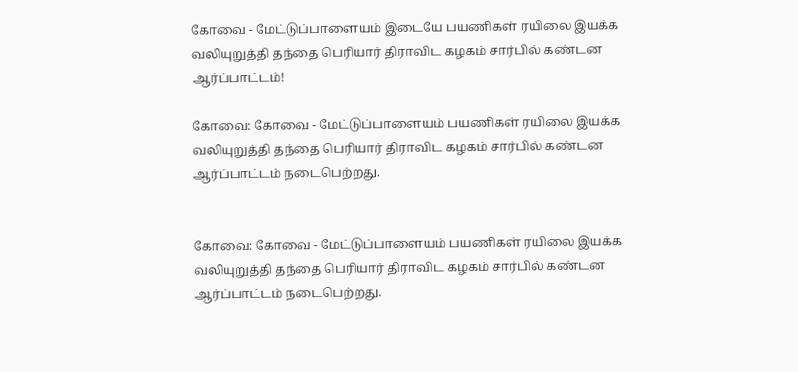கோவை - மேட்டுப்பாளையம் இடையே பயணிகள் ரயிலை இயக்க வலியுறுத்தி தந்தை பெரியார் திராவிட கழகம் சார்பில் கண்டன ஆர்ப்பாட்டம்!

கோவை: கோவை - மேட்டுப்பாளையம் பயணிகள் ரயிலை இயக்க வலியுறுத்தி தந்தை பெரியார் திராவிட கழகம் சார்பில் கண்டன ஆர்ப்பாட்டம் நடைபெற்றது.


கோவை: கோவை - மேட்டுப்பாளையம் பயணிகள் ரயிலை இயக்க வலியுறுத்தி தந்தை பெரியார் திராவிட கழகம் சார்பில் கண்டன ஆர்ப்பாட்டம் நடைபெற்றது.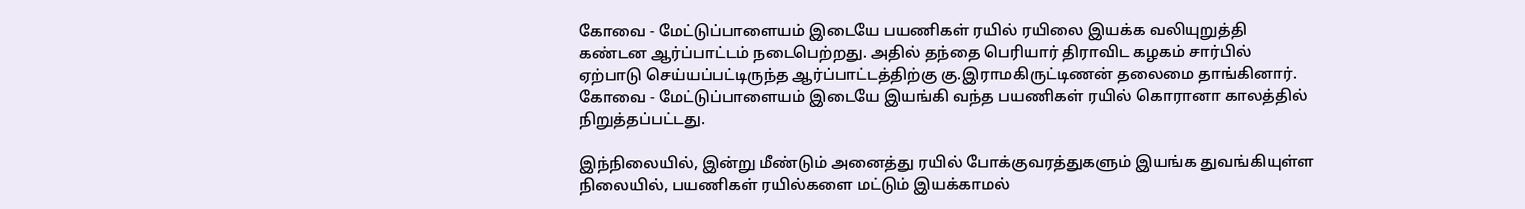கோவை - மேட்டுப்பாளையம் இடையே பயணிகள் ரயில் ரயிலை இயக்க வலியுறுத்தி கண்டன ஆர்ப்பாட்டம் நடைபெற்றது. அதில் தந்தை பெரியார் திராவிட கழகம் சார்பில் ஏற்பாடு செய்யப்பட்டிருந்த ஆர்ப்பாட்டத்திற்கு கு.இராமகிருட்டிணன் தலைமை தாங்கினார். கோவை - மேட்டுப்பாளையம் இடையே இயங்கி வந்த பயணிகள் ரயில் கொரானா காலத்தில் நிறுத்தப்பட்டது.

இந்நிலையில், இன்று மீண்டும் அனைத்து ரயில் போக்குவரத்துகளும் இயங்க துவங்கியுள்ள நிலையில், பயணிகள் ரயில்களை மட்டும் இயக்காமல்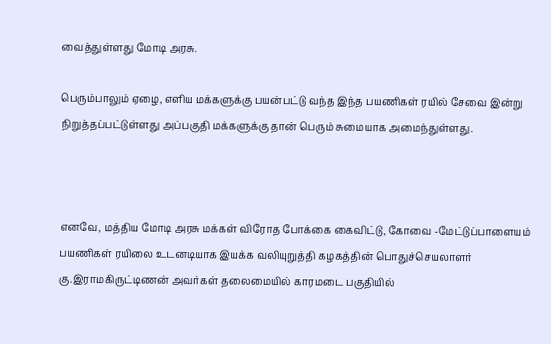வைத்துள்ளது மோடி அரசு.

பெரும்பாலும் ஏழை, எளிய மக்களுக்கு பயன்பட்டு வந்த இந்த பயணிகள் ரயில் சேவை இன்று நிறுத்தப்பட்டுள்ளது அப்பகுதி மக்களுக்கு தான் பெரும் சுமையாக அமைந்துள்ளது.



எனவே, மத்திய மோடி அரசு மக்கள் விரோத போக்கை கைவிட்டு, கோவை -மேட்டுப்பாளையம் பயணிகள் ரயிலை உடனடியாக இயக்க வலியுறுத்தி கழகத்தின் பொதுச்செயலாளர் கு.இராமகிருட்டிணன் அவர்கள் தலைமையில் காரமடை பகுதியில்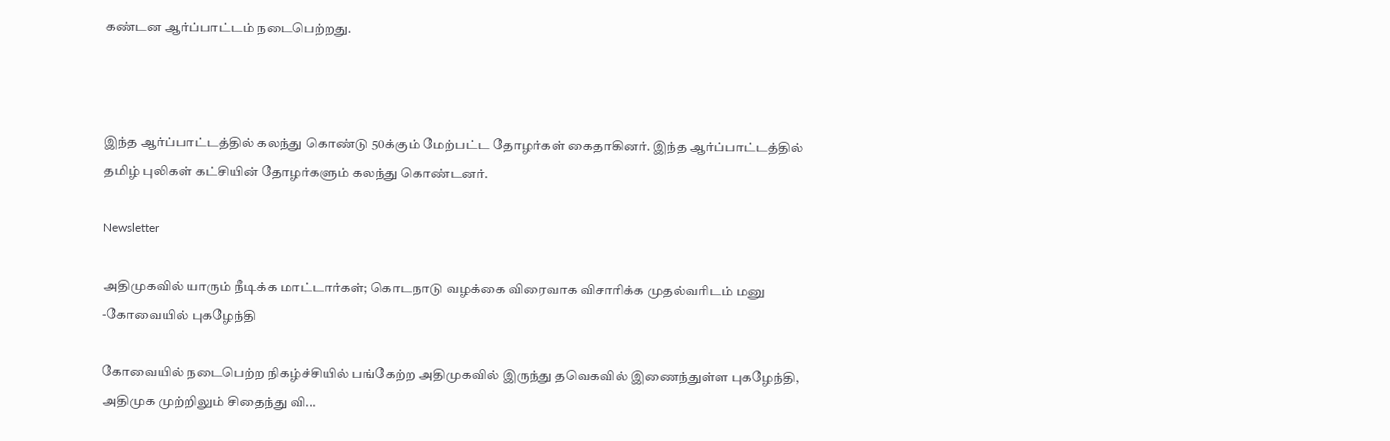கண்டன ஆர்ப்பாட்டம் நடைபெற்றது.



இந்த ஆர்ப்பாட்டத்தில் கலந்து கொண்டு 50க்கும் மேற்பட்ட தோழர்கள் கைதாகினர். இந்த ஆர்ப்பாட்டத்தில் தமிழ் புலிகள் கட்சியின் தோழர்களும் கலந்து கொண்டனர்.

Newsletter

அதிமுகவில் யாரும் நீடிக்க மாட்டார்கள்; கொடநாடு வழக்கை விரைவாக விசாரிக்க முதல்வரிடம் மனு -கோவையில் புகழேந்தி

கோவையில் நடைபெற்ற நிகழ்ச்சியில் பங்கேற்ற அதிமுகவில் இருந்து தவெகவில் இணைந்துள்ள புகழேந்தி, அதிமுக முற்றிலும் சிதைந்து வி...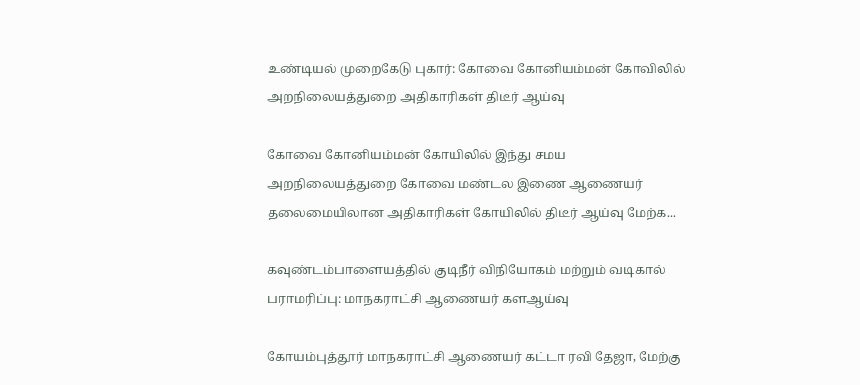உண்டியல் முறைகேடு புகார்: கோவை கோனியம்மன் கோவிலில் அறநிலையத்துறை அதிகாரிகள் திடீர் ஆய்வு

கோவை கோனியம்மன் கோயிலில் இந்து சமய அறநிலையத்துறை கோவை மண்டல இணை ஆணையர் தலைமையிலான அதிகாரிகள் கோயிலில் திடீர் ஆய்வு மேற்க...

கவுண்டம்பாளையத்தில் குடிநீர் விநியோகம் மற்றும் வடிகால் பராமரிப்பு: மாநகராட்சி ஆணையர் களஆய்வு

கோயம்புத்தூர் மாநகராட்சி ஆணையர் கட்டா ரவி தேஜா, மேற்கு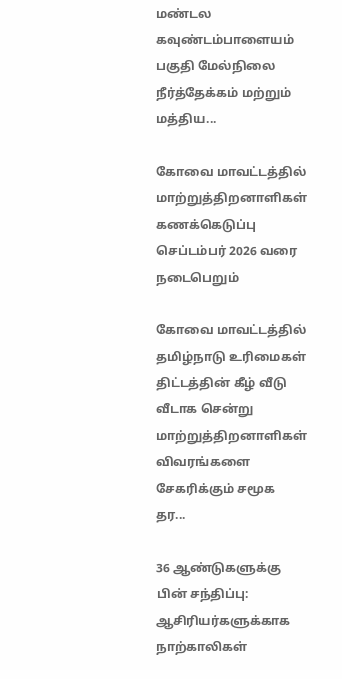மண்டல கவுண்டம்பாளையம் பகுதி மேல்நிலை நீர்த்தேக்கம் மற்றும் மத்திய...

கோவை மாவட்டத்தில் மாற்றுத்திறனாளிகள் கணக்கெடுப்பு செப்டம்பர் 2026 வரை நடைபெறும்

கோவை மாவட்டத்தில் தமிழ்நாடு உரிமைகள் திட்டத்தின் கீழ் வீடு வீடாக சென்று மாற்றுத்திறனாளிகள் விவரங்களை சேகரிக்கும் சமூக தர...

36 ஆண்டுகளுக்கு பின் சந்திப்பு: ஆசிரியர்களுக்காக நாற்காலிகள்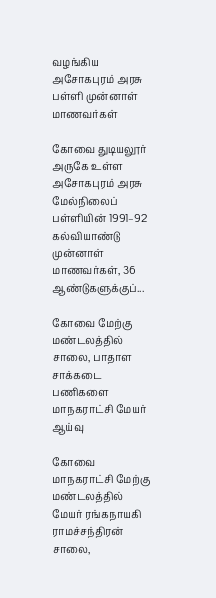வழங்கிய அசோகபுரம் அரசு பள்ளி முன்னாள் மாணவர்கள்

கோவை துடியலூர் அருகே உள்ள அசோகபுரம் அரசு மேல்நிலைப் பள்ளியின் 1991–92 கல்வியாண்டு முன்னாள் மாணவர்கள், 36 ஆண்டுகளுக்குப்...

கோவை மேற்கு மண்டலத்தில் சாலை, பாதாள சாக்கடை பணிகளை மாநகராட்சி மேயர் ஆய்வு

கோவை மாநகராட்சி மேற்கு மண்டலத்தில் மேயர் ரங்கநாயகி ராமச்சந்திரன் சாலை,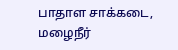பாதாள சாக்கடை, மழைநீர்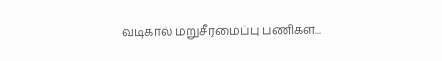வடிகால் மறுசீரமைப்பு பணிகள...